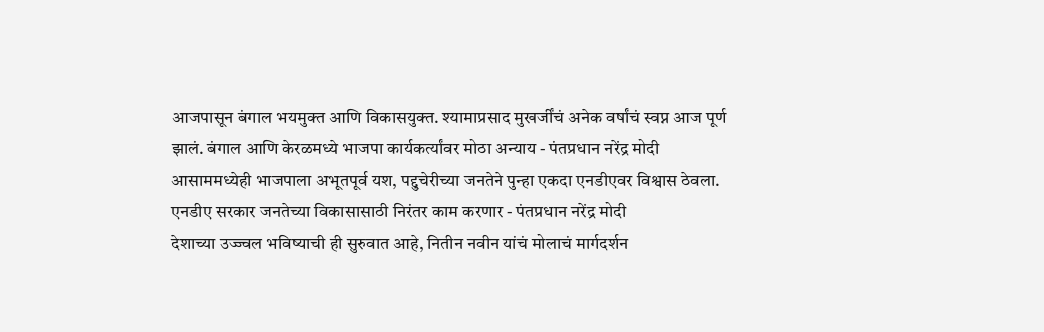आजपासून बंगाल भयमुक्त आणि विकासयुक्त. श्यामाप्रसाद मुखर्जींचं अनेक वर्षांचं स्वप्न आज पूर्ण झालं. बंगाल आणि केरळमध्ये भाजपा कार्यकर्त्यांवर मोठा अन्याय - पंतप्रधान नरेंद्र मोदी
आसाममध्येही भाजपाला अभूतपूर्व यश, पद्दुचेरीच्या जनतेने पुन्हा एकदा एनडीएवर विश्वास ठेवला. एनडीए सरकार जनतेच्या विकासासाठी निरंतर काम करणार - पंतप्रधान नरेंद्र मोदी
देशाच्या उज्ज्वल भविष्याची ही सुरुवात आहे, नितीन नवीन यांचं मोलाचं मार्गदर्शन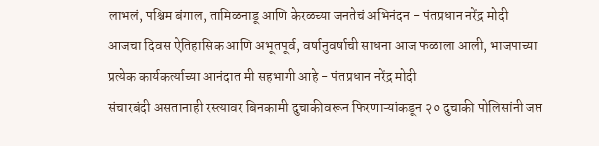लाभलं, पश्चिम बंगाल, तामिळनाडू आणि केरळच्या जनतेचं अभिनंदन - पंतप्रधान नरेंद्र मोदी
आजचा दिवस ऐतिहासिक आणि अभूतपूर्व, वर्षानुवर्षाची साधना आज फळाला आली, भाजपाच्या प्रत्येक कार्यकर्त्याच्या आनंदात मी सहभागी आहे - पंतप्रधान नरेंद्र मोदी
संचारबंदी असतानाही रस्त्यावर बिनकामी दुचाकीवरून फिरणाऱ्यांकडून २० दुचाकी पोलिसांनी जप्त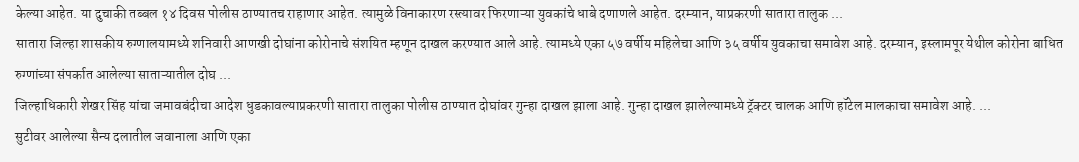केल्या आहेत. या दुचाकी तब्बल १४ दिवस पोलीस ठाण्यातच राहाणार आहेत. त्यामुळे विनाकारण रस्त्यावर फिरणाऱ्या युवकांचे धाबे दणाणले आहेत. दरम्यान, याप्रकरणी सातारा तालुक ...
सातारा जिल्हा शासकीय रुग्णालयामध्ये शनिवारी आणखी दोघांना कोरोनाचे संशयित म्हणून दाखल करण्यात आले आहे. त्यामध्ये एका ५७ वर्षीय महिलेचा आणि ३५ वर्षीय युवकाचा समावेश आहे. दरम्यान, इस्लामपूर येथील कोरोना बाधित रुग्णांच्या संपर्कात आलेल्या साताऱ्यातील दोघ ...
जिल्हाधिकारी शेखर सिंह यांचा जमावबंदीचा आदेश धुडकावल्याप्रकरणी सातारा तालुका पोलीस ठाण्यात दोघांवर गुन्हा दाखल झाला आहे. गुन्हा दाखल झालेल्यामध्ये ट्रॅक्टर चालक आणि हॉटेल मालकाचा समावेश आहे. ...
सुटीवर आलेल्या सैन्य दलातील जवानाला आणि एका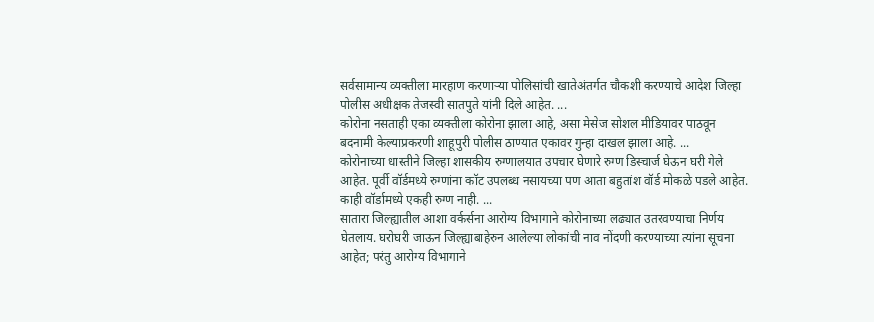सर्वसामान्य व्यक्तीला मारहाण करणाऱ्या पोलिसांची खातेअंतर्गत चौकशी करण्याचे आदेश जिल्हा पोलीस अधीक्षक तेजस्वी सातपुते यांनी दिले आहेत. ...
कोरोना नसताही एका व्यक्तीला कोरोना झाला आहे, असा मेसेज सोशल मीडियावर पाठवून बदनामी केल्याप्रकरणी शाहूपुरी पोलीस ठाण्यात एकावर गुन्हा दाखल झाला आहे. ...
कोरोनाच्या धास्तीने जिल्हा शासकीय रुग्णालयात उपचार घेणारे रुग्ण डिस्चार्ज घेऊन घरी गेले आहेत. पूर्वी वॉर्डमध्ये रुग्णांना कॉट उपलब्ध नसायच्या पण आता बहुतांश वॉर्ड मोकळे पडले आहेत. काही वॉर्डामध्ये एकही रुग्ण नाही. ...
सातारा जिल्ह्यातील आशा वर्कर्सना आरोग्य विभागाने कोरोनाच्या लढ्यात उतरवण्याचा निर्णय घेतलाय. घरोघरी जाऊन जिल्ह्याबाहेरुन आलेल्या लोकांची नाव नोंदणी करण्याच्या त्यांना सूचना आहेत; परंतु आरोग्य विभागाने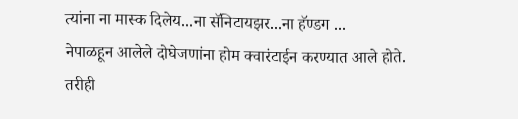त्यांना ना मास्क दिलेय...ना सॅनिटायझर...ना हॅण्डग ...
नेपाळहून आलेले दोघेजणांना होम क्वारंटाईन करण्यात आले होते. तरीही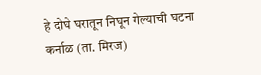हे दोघे घरातून निघून गेल्याची घटना कर्नाळ (ता. मिरज)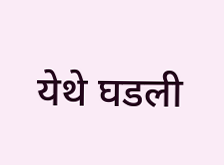येथे घडली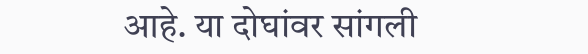आहे. या दोघांवर सांगली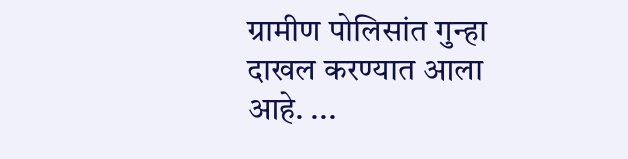ग्रामीण पोलिसांत गुन्हा दाखल करण्यात आला आहे. ...